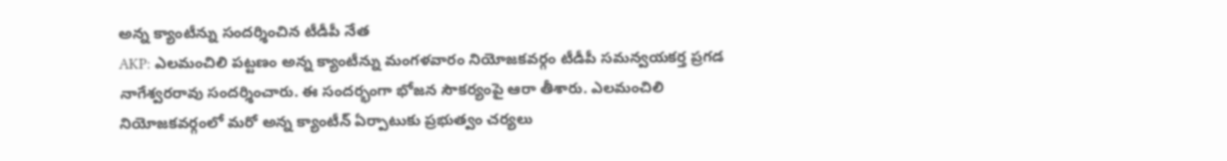అన్న క్యాంటీన్ను సందర్శించిన టీడీపీ నేత
AKP: ఎలమంచిలి పట్టణం అన్న క్యాంటీన్ను మంగళవారం నియోజకవర్గం టీడీపీ సమన్వయకర్త ప్రగడ నాగేశ్వరరావు సందర్శించారు. ఈ సందర్భంగా భోజన సౌకర్యంపై ఆరా తీశారు. ఎలమంచిలి నియోజకవర్గంలో మరో అన్న క్యాంటీన్ ఏర్పాటుకు ప్రభుత్వం చర్యలు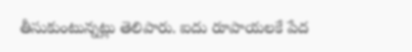తీసుకుంటున్నట్లు తెలిపారు. ఐదు రూపాయలకే పేద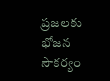ప్రజలకు భోజన సౌకర్యం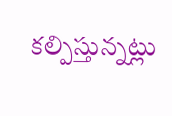కల్పిస్తున్నట్లు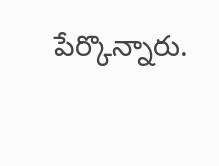పేర్కొన్నారు.